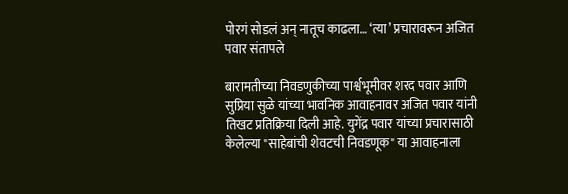पोरगं सोडलं अन् नातूच काढला… ‘त्या’ प्रचारावरून अजित पवार संतापले

बारामतीच्या निवडणुकीच्या पार्श्वभूमीवर शरद पवार आणि सुप्रिया सुळे यांच्या भावनिक आवाहनावर अजित पवार यांनी तिखट प्रतिक्रिया दिली आहे. युगेंद्र पवार यांच्या प्रचारासाठी केलेल्या "साहेबांची शेवटची निवडणूक" या आवाहनाला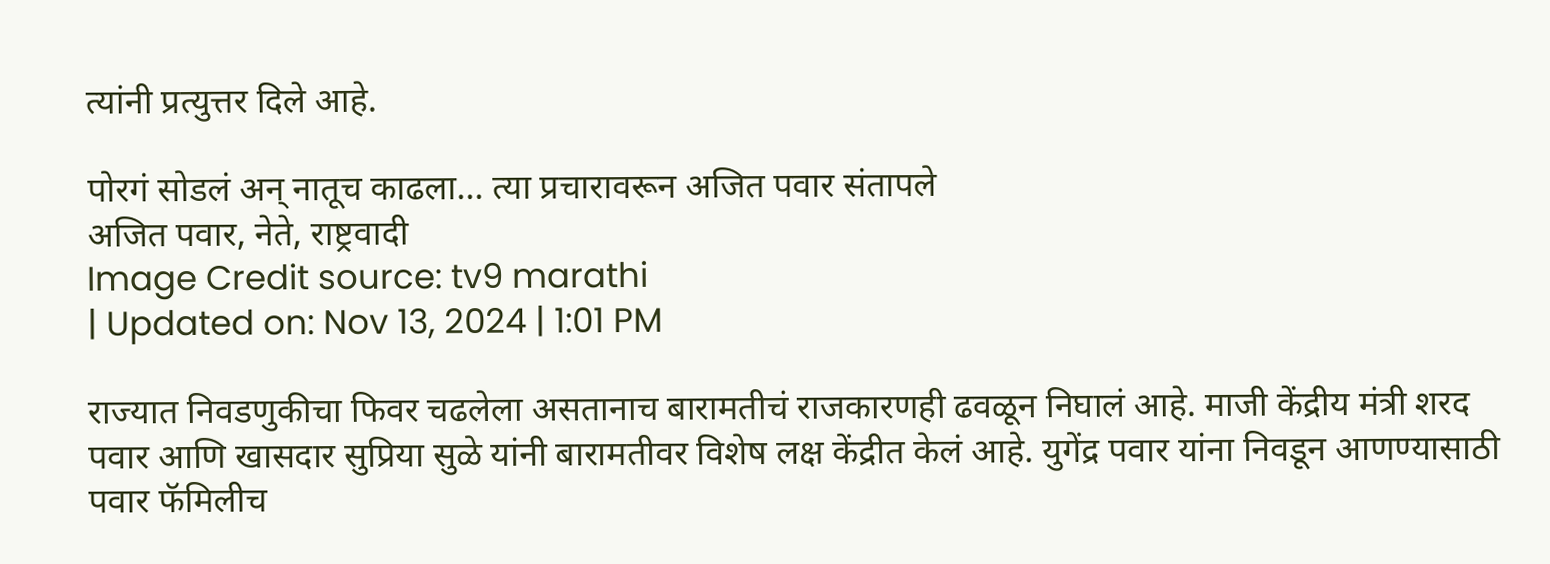त्यांनी प्रत्युत्तर दिले आहे.

पोरगं सोडलं अन् नातूच काढला... त्या प्रचारावरून अजित पवार संतापले
अजित पवार, नेते, राष्ट्रवादी
Image Credit source: tv9 marathi
| Updated on: Nov 13, 2024 | 1:01 PM

राज्यात निवडणुकीचा फिवर चढलेला असतानाच बारामतीचं राजकारणही ढवळून निघालं आहे. माजी केंद्रीय मंत्री शरद पवार आणि खासदार सुप्रिया सुळे यांनी बारामतीवर विशेष लक्ष केंद्रीत केलं आहे. युगेंद्र पवार यांना निवडून आणण्यासाठी पवार फॅमिलीच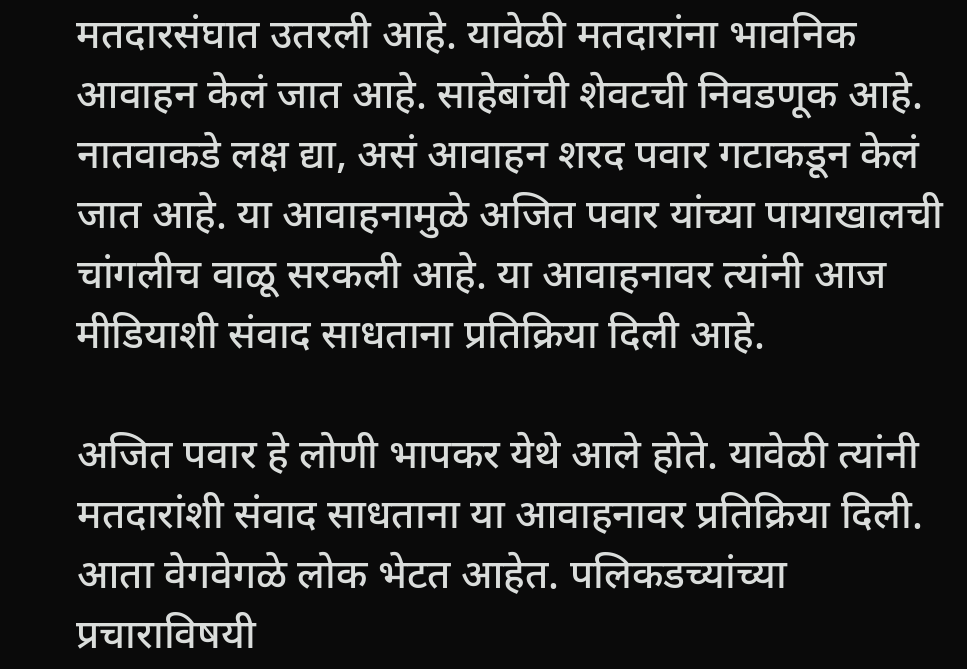मतदारसंघात उतरली आहे. यावेळी मतदारांना भावनिक आवाहन केलं जात आहे. साहेबांची शेवटची निवडणूक आहे. नातवाकडे लक्ष द्या, असं आवाहन शरद पवार गटाकडून केलं जात आहे. या आवाहनामुळे अजित पवार यांच्या पायाखालची चांगलीच वाळू सरकली आहे. या आवाहनावर त्यांनी आज मीडियाशी संवाद साधताना प्रतिक्रिया दिली आहे.

अजित पवार हे लोणी भापकर येथे आले होते. यावेळी त्यांनी मतदारांशी संवाद साधताना या आवाहनावर प्रतिक्रिया दिली. आता वेगवेगळे लोक भेटत आहेत. पलिकडच्यांच्या प्रचाराविषयी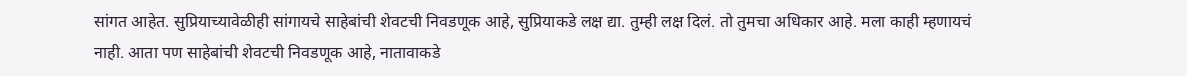सांगत आहेत. सुप्रियाच्यावेळीही सांगायचे साहेबांची शेवटची निवडणूक आहे, सुप्रियाकडे लक्ष द्या. तुम्ही लक्ष दिलं. तो तुमचा अधिकार आहे. मला काही म्हणायचं नाही. आता पण साहेबांची शेवटची निवडणूक आहे, नातावाकडे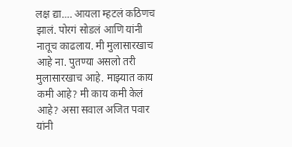लक्ष द्या…. आयला म्हटलं कठिणच झालं. पोरगं सोडलं आणि यांनी नातूच काढलाय. मी मुलासारखाच आहे ना. पुतण्या असलो तरी मुलासारखाच आहे. माझ्यात काय कमी आहे? मी काय कमी केलं आहे? असा सवाल अजित पवार यांनी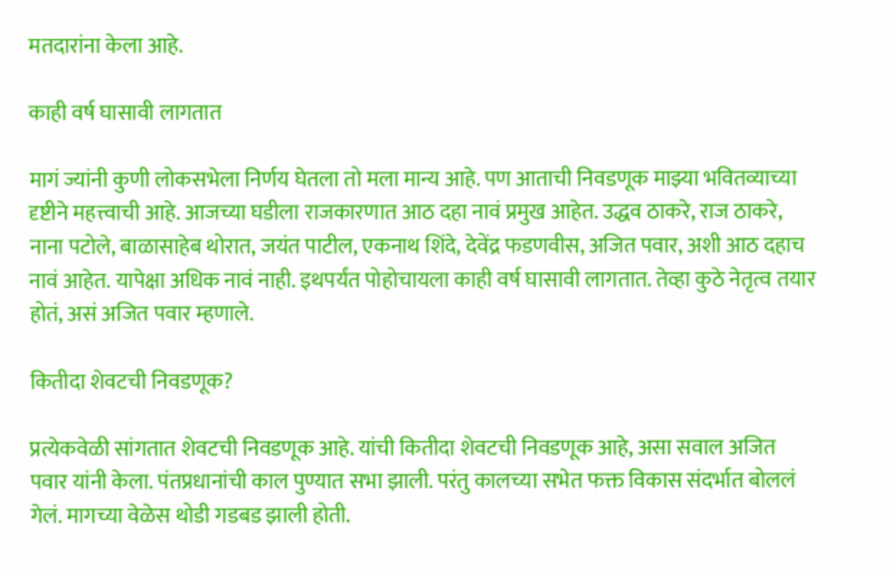मतदारांना केला आहे.

काही वर्ष घासावी लागतात

मागं ज्यांनी कुणी लोकसभेला निर्णय घेतला तो मला मान्य आहे. पण आताची निवडणूक माझ्या भवितव्याच्या दृष्टीने महत्त्वाची आहे. आजच्या घडीला राजकारणात आठ दहा नावं प्रमुख आहेत. उद्धव ठाकरे, राज ठाकरे, नाना पटोले, बाळासाहेब थोरात, जयंत पाटील, एकनाथ शिंदे, देवेंद्र फडणवीस, अजित पवार, अशी आठ दहाच नावं आहेत. यापेक्षा अधिक नावं नाही. इथपर्यंत पोहोचायला काही वर्ष घासावी लागतात. तेव्हा कुठे नेतृत्व तयार होतं, असं अजित पवार म्हणाले.

कितीदा शेवटची निवडणूक?

प्रत्येकवेळी सांगतात शेवटची निवडणूक आहे. यांची कितीदा शेवटची निवडणूक आहे, असा सवाल अजित पवार यांनी केला. पंतप्रधानांची काल पुण्यात सभा झाली. परंतु कालच्या सभेत फक्त विकास संदर्भात बोललं गेलं. मागच्या वेळेस थोडी गडबड झाली होती.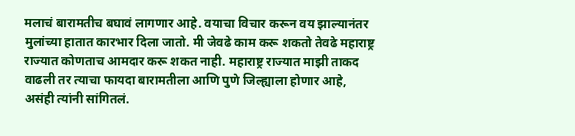मलाचं बारामतीच बघावं लागणार आहे. वयाचा विचार करून वय झाल्यानंतर मुलांच्या हातात कारभार दिला जातो. मी जेवढे काम करू शकतो तेवढे महाराष्ट्र राज्यात कोणताच आमदार करू शकत नाही. महाराष्ट्र राज्यात माझी ताकद वाढली तर त्याचा फायदा बारामतीला आणि पुणे जिल्ह्याला होणार आहे, असंही त्यांनी सांगितलं.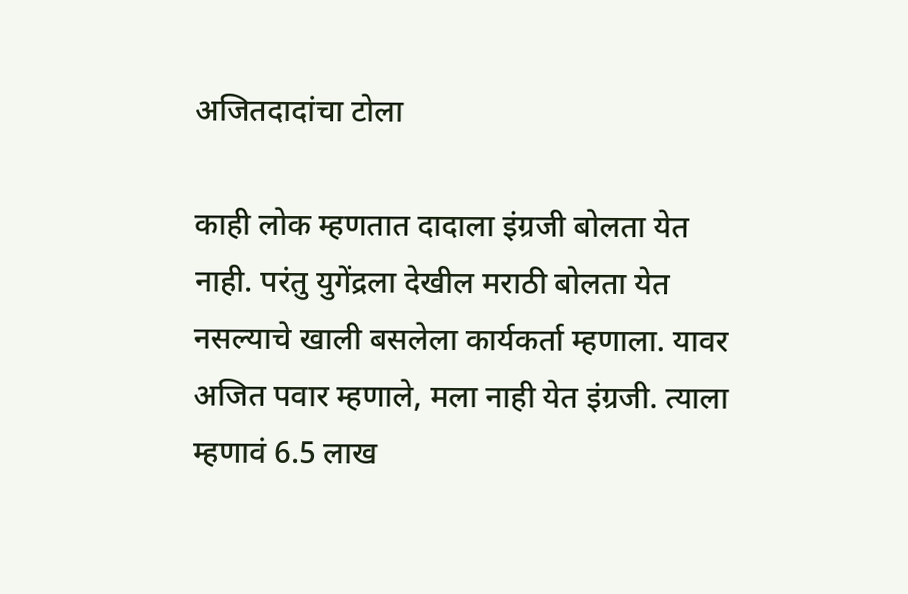अजितदादांचा टोला

काही लोक म्हणतात दादाला इंग्रजी बोलता येत नाही. परंतु युगेंद्रला देखील मराठी बोलता येत नसल्याचे खाली बसलेला कार्यकर्ता म्हणाला. यावर अजित पवार म्हणाले, मला नाही येत इंग्रजी. त्याला म्हणावं 6.5 लाख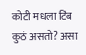कोटी मधला टिंब कुठं असतो? असा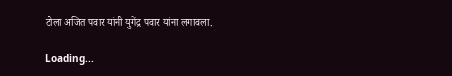टोला अजित पवार यांनी युगेंद्र पवार यांना लगावला.

Loading...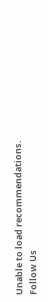Unable to load recommendations.
Follow Us